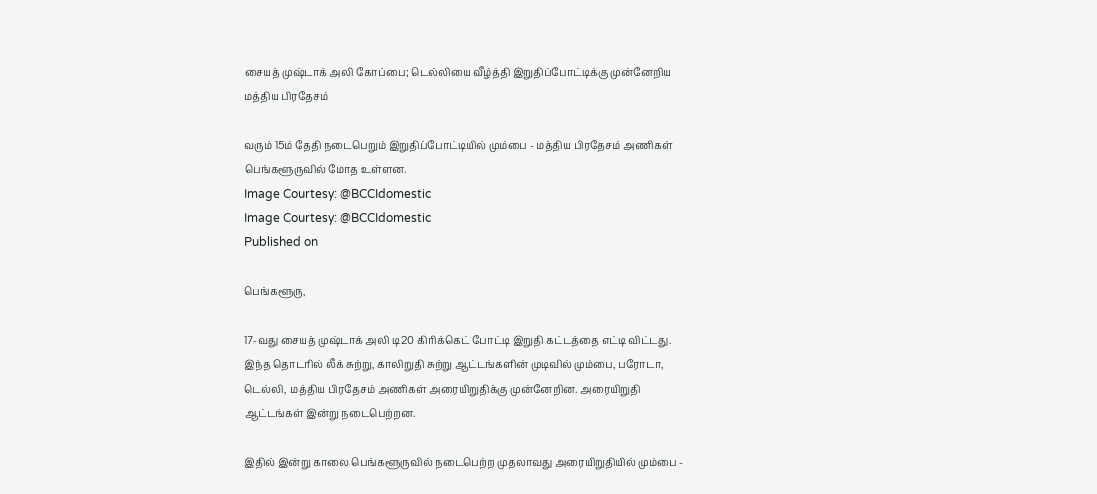சையத் முஷ்டாக் அலி கோப்பை; டெல்லியை வீழ்த்தி இறுதிப்போட்டிக்கு முன்னேறிய மத்திய பிரதேசம்

வரும் 15ம் தேதி நடைபெறும் இறுதிப்போட்டியில் மும்பை - மத்திய பிரதேசம் அணிகள் பெங்களூருவில் மோத உள்ளன.
Image Courtesy: @BCCIdomestic
Image Courtesy: @BCCIdomestic
Published on

பெங்களூரு,

17-வது சையத் முஷ்டாக் அலி டி20 கிரிக்கெட் போட்டி இறுதி கட்டத்தை எட்டி விட்டது. இந்த தொடரில் லீக் சுற்று, காலிறுதி சுற்று ஆட்டங்களின் முடிவில் மும்பை, பரோடா, டெல்லி, மத்திய பிரதேசம் அணிகள் அரையிறுதிக்கு முன்னேறின. அரையிறுதி ஆட்டங்கள் இன்று நடைபெற்றன.

இதில் இன்று காலை பெங்களூருவில் நடைபெற்ற முதலாவது அரையிறுதியில் மும்பை -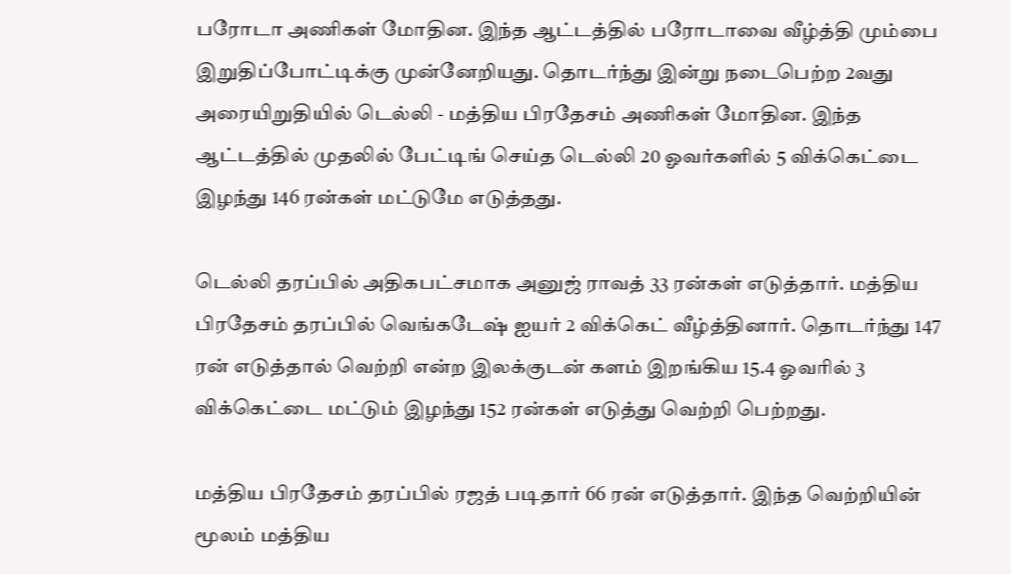பரோடா அணிகள் மோதின. இந்த ஆட்டத்தில் பரோடாவை வீழ்த்தி மும்பை இறுதிப்போட்டிக்கு முன்னேறியது. தொடர்ந்து இன்று நடைபெற்ற 2வது அரையிறுதியில் டெல்லி - மத்திய பிரதேசம் அணிகள் மோதின. இந்த ஆட்டத்தில் முதலில் பேட்டிங் செய்த டெல்லி 20 ஓவர்களில் 5 விக்கெட்டை இழந்து 146 ரன்கள் மட்டுமே எடுத்தது.

டெல்லி தரப்பில் அதிகபட்சமாக அனுஜ் ராவத் 33 ரன்கள் எடுத்தார். மத்திய பிரதேசம் தரப்பில் வெங்கடேஷ் ஐயர் 2 விக்கெட் வீழ்த்தினார். தொடர்ந்து 147 ரன் எடுத்தால் வெற்றி என்ற இலக்குடன் களம் இறங்கிய 15.4 ஓவரில் 3 விக்கெட்டை மட்டும் இழந்து 152 ரன்கள் எடுத்து வெற்றி பெற்றது.

மத்திய பிரதேசம் தரப்பில் ரஜத் படிதார் 66 ரன் எடுத்தார். இந்த வெற்றியின் மூலம் மத்திய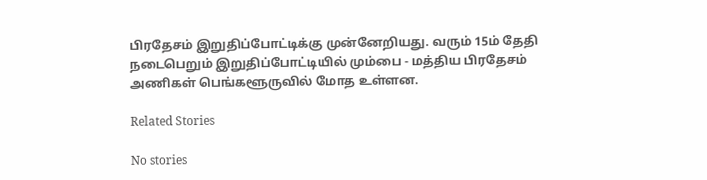பிரதேசம் இறுதிப்போட்டிக்கு முன்னேறியது. வரும் 15ம் தேதி நடைபெறும் இறுதிப்போட்டியில் மும்பை - மத்திய பிரதேசம் அணிகள் பெங்களூருவில் மோத உள்ளன.

Related Stories

No stories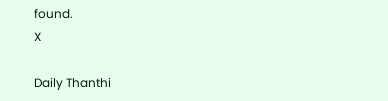found.
X

Daily Thanthi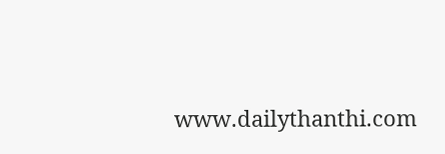www.dailythanthi.com